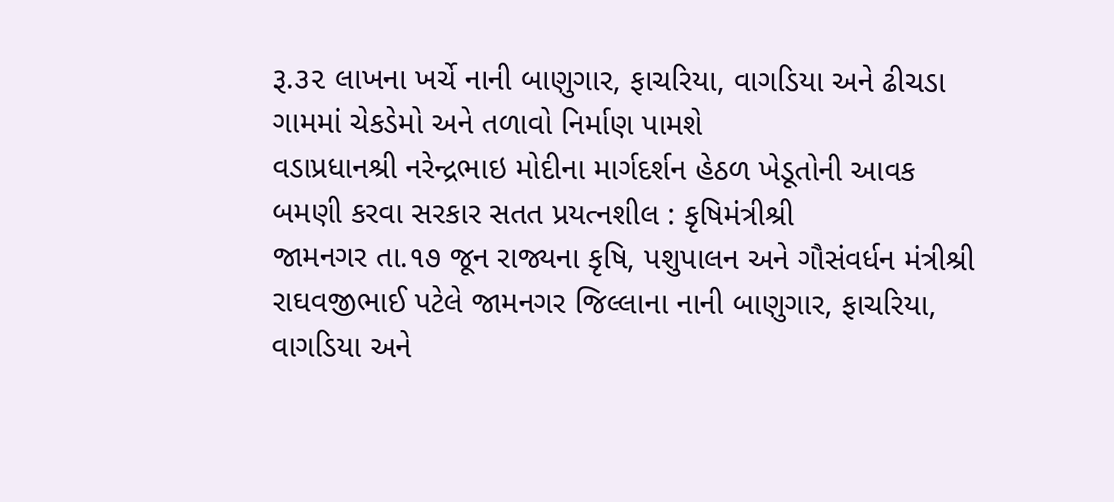રૂ.૩૨ લાખના ખર્ચે નાની બાણુગાર, ફાચરિયા, વાગડિયા અને ઢીચડા ગામમાં ચેકડેમો અને તળાવો નિર્માણ પામશે
વડાપ્રધાનશ્રી નરેન્દ્રભાઇ મોદીના માર્ગદર્શન હેઠળ ખેડૂતોની આવક બમણી કરવા સરકાર સતત પ્રયત્નશીલ : કૃષિમંત્રીશ્રી
જામનગર તા.૧૭ જૂન રાજ્યના કૃષિ, પશુપાલન અને ગૌસંવર્ધન મંત્રીશ્રી રાઘવજીભાઈ પટેલે જામનગર જિલ્લાના નાની બાણુગાર, ફાચરિયા, વાગડિયા અને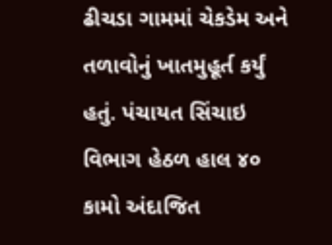ઢીચડા ગામમાં ચેકડેમ અને તળાવોનું ખાતમુહૂર્ત કર્યું હતું. પંચાયત સિંચાઇ વિભાગ હેઠળ હાલ ૪૦ કામો અંદાજિત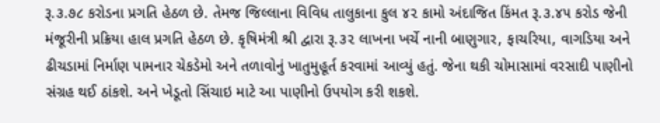રૂ.૩.૭૮ કરોડના પ્રગતિ હેઠળ છે. તેમજ જિલ્લાના વિવિધ તાલુકાના કુલ ૪૨ કામો અંદાજિત કિંમત રૂ.૩.૪૫ કરોડ જેની મંજૂરીની પ્રક્રિયા હાલ પ્રગતિ હેઠળ છે. કૃષિમંત્રી શ્રી દ્વારા રૂ.૩૨ લાખના ખર્ચે નાની બાણુગાર, ફાચરિયા, વાગડિયા અને ઢીચડામાં નિર્માણ પામનાર ચેકડેમો અને તળાવોનું ખાતુમુહૂર્ત કરવામાં આવ્યું હતું. જેના થકી ચોમાસામાં વરસાદી પાણીનો સંગ્રહ થઈ ઠાંકશે. અને ખેડૂતો સિંચાઇ માટે આ પાણીનો ઉપયોગ કરી શકશે.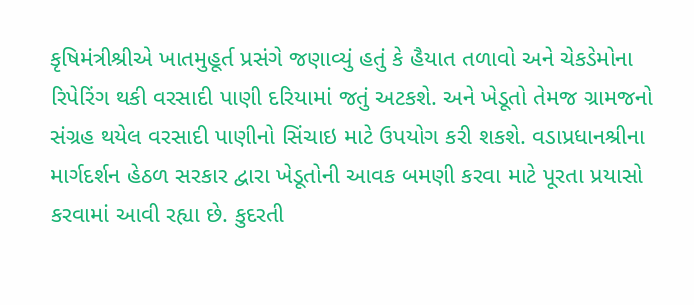કૃષિમંત્રીશ્રીએ ખાતમુહૂર્ત પ્રસંગે જણાવ્યું હતું કે હૈયાત તળાવો અને ચેકડેમોના રિપેરિંગ થકી વરસાદી પાણી દરિયામાં જતું અટકશે. અને ખેડૂતો તેમજ ગ્રામજનો સંગ્રહ થયેલ વરસાદી પાણીનો સિંચાઇ માટે ઉપયોગ કરી શકશે. વડાપ્રધાનશ્રીના માર્ગદર્શન હેઠળ સરકાર દ્વારા ખેડૂતોની આવક બમણી કરવા માટે પૂરતા પ્રયાસો કરવામાં આવી રહ્યા છે. કુદરતી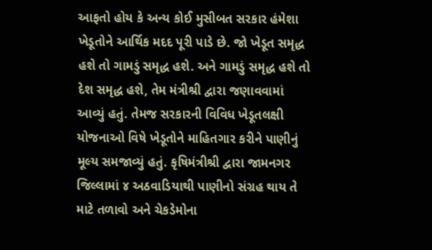આફતો હોય કે અન્ય કોઈ મુસીબત સરકાર હંમેશા ખેડૂતોને આર્થિક મદદ પૂરી પાડે છે. જો ખેડૂત સમૃદ્ધ હશે તો ગામડું સમૃદ્ધ હશે. અને ગામડું સમૃદ્ધ હશે તો દેશ સમૃદ્ધ હશે, તેમ મંત્રીશ્રી દ્વારા જણાવવામાં આવ્યું હતું. તેમજ સરકારની વિવિધ ખેડૂતલક્ષી યોજનાઓ વિષે ખેડૂતોને માહિતગાર કરીને પાણીનું મૂલ્ય સમજાવ્યું હતું. કૃષિમંત્રીશ્રી દ્વારા જામનગર જિલ્લામાં ૪ અઠવાડિયાથી પાણીનો સંગ્રહ થાય તે માટે તળાવો અને ચેકડેમોના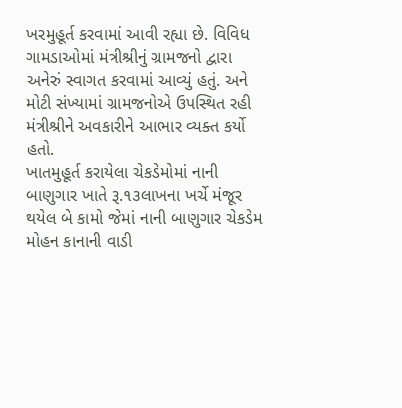ખરમુહૂર્ત કરવામાં આવી રહ્યા છે. વિવિધ ગામડાઓમાં મંત્રીશ્રીનું ગ્રામજનો દ્વારા અનેરું સ્વાગત કરવામાં આવ્યું હતું. અને મોટી સંખ્યામાં ગ્રામજનોએ ઉપસ્થિત રહી મંત્રીશ્રીને અવકારીને આભાર વ્યક્ત કર્યો હતો.
ખાતમુહૂર્ત કરાયેલા ચેકડેમોમાં નાની બાણુગાર ખાતે રૂ.૧૩લાખના ખર્ચે મંજૂર થયેલ બે કામો જેમાં નાની બાણુગાર ચેકડેમ મોહન કાનાની વાડી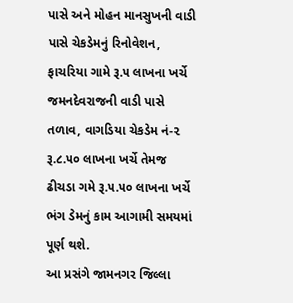પાસે અને મોહન માનસુખની વાડી પાસે ચેકડેમનું રિનોવેશન, ફાચરિયા ગામે રૂ.૫ લાખના ખર્ચે જમનદેવરાજની વાડી પાસે તળાવ, વાગડિયા ચેકડેમ નં-૨ રૂ.૮.૫૦ લાખના ખર્ચે તેમજ ઢીચડા ગમે રૂ.૫.૫૦ લાખના ખર્ચે ભંગ ડેમનું કામ આગામી સમયમાં પૂર્ણ થશે.
આ પ્રસંગે જામનગર જિલ્લા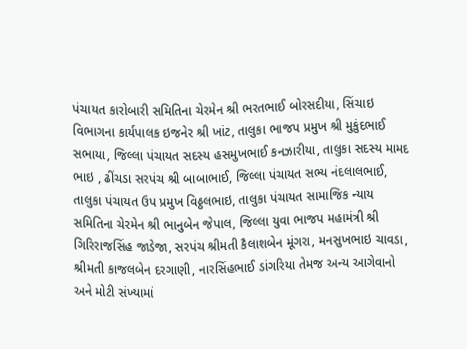પંચાયત કારોબારી સમિતિના ચેરમેન શ્રી ભરતભાઈ બોરસદીયા, સિંચાઇ વિભાગના કાર્યપાલક ઇજનેર શ્રી ખાંટ, તાલુકા ભાજપ પ્રમુખ શ્રી મુકુંદભાઈ સભાયા, જિલ્લા પંચાયત સદસ્ય હસમુખભાઈ કનઝારીયા, તાલુકા સદસ્ય મામદ ભાઇ , ઢીંચડા સરપંચ શ્રી બાબાભાઈ, જિલ્લા પંચાયત સભ્ય નંદલાલભાઈ, તાલુકા પંચાયત ઉપ પ્રમુખ વિઠ્ઠલભાઇ, તાલુકા પંચાયત સામાજિક ન્યાય સમિતિના ચેરમેન શ્રી ભાનુબેન જેપાલ, જિલ્લા યુવા ભાજપ મહામંત્રી શ્રી ગિરિરાજસિંહ જાડેજા, સરપંચ શ્રીમતી કૈલાશબેન મૂંગરા, મનસુખભાઇ ચાવડા, શ્રીમતી કાજલબેન દરગાણી, નારસિંહભાઈ ડાંગરિયા તેમજ અન્ય આગેવાનો અને મોટી સંખ્યામાં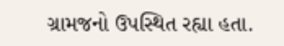ગ્રામજનો ઉપસ્થિત રહ્યા હતા.